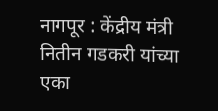नागपूर : केंद्रीय मंत्री नितीन गडकरी यांच्या एका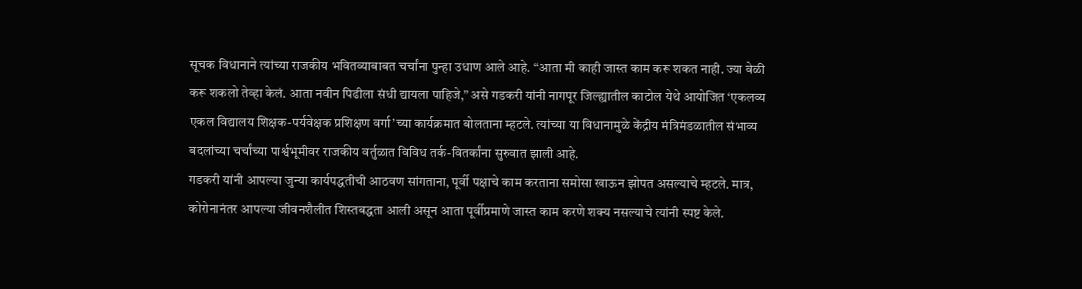सूचक विधानाने त्यांच्या राजकीय भवितव्याबाबत चर्चांना पुन्हा उधाण आले आहे. “आता मी काही जास्त काम करू शकत नाही. ज्या वेळी करू शकलो तेव्हा केलं. आता नवीन पिढीला संधी द्यायला पाहिजे,” असे गडकरी यांनी नागपूर जिल्ह्यातील काटोल येथे आयोजित ‘एकलव्य एकल विद्यालय शिक्षक-पर्यवेक्षक प्रशिक्षण वर्गा’च्या कार्यक्रमात बोलताना म्हटले. त्यांच्या या विधानामुळे केंद्रीय मंत्रिमंडळातील संभाव्य बदलांच्या चर्चांच्या पार्श्वभूमीवर राजकीय वर्तुळात विविध तर्क-वितर्कांना सुरुवात झाली आहे.
गडकरी यांनी आपल्या जुन्या कार्यपद्धतीची आठवण सांगताना, पूर्वी पक्षाचे काम करताना समोसा खाऊन झोपत असल्याचे म्हटले. मात्र, कोरोनानंतर आपल्या जीवनशैलीत शिस्तबद्धता आली असून आता पूर्वीप्रमाणे जास्त काम करणे शक्य नसल्याचे त्यांनी स्पष्ट केले.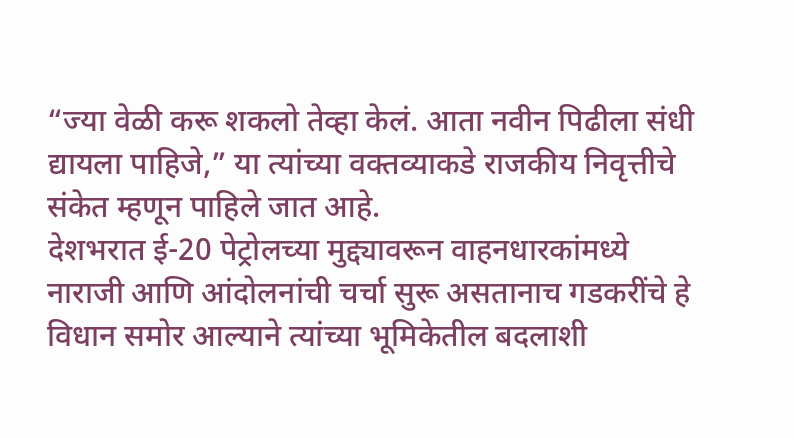“ज्या वेळी करू शकलो तेव्हा केलं. आता नवीन पिढीला संधी द्यायला पाहिजे,” या त्यांच्या वक्तव्याकडे राजकीय निवृत्तीचे संकेत म्हणून पाहिले जात आहे.
देशभरात ई-20 पेट्रोलच्या मुद्द्यावरून वाहनधारकांमध्ये नाराजी आणि आंदोलनांची चर्चा सुरू असतानाच गडकरींचे हे विधान समोर आल्याने त्यांच्या भूमिकेतील बदलाशी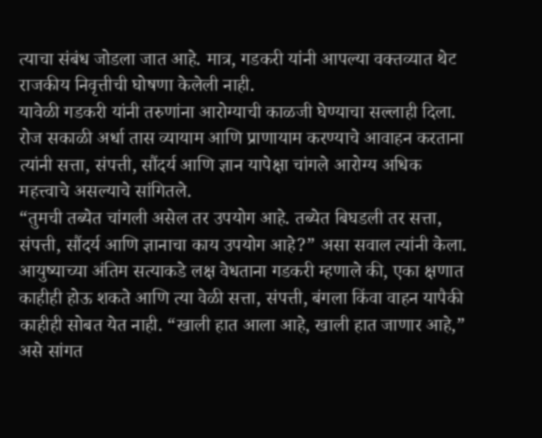त्याचा संबंध जोडला जात आहे. मात्र, गडकरी यांनी आपल्या वक्तव्यात थेट राजकीय निवृत्तीची घोषणा केलेली नाही.
यावेळी गडकरी यांनी तरुणांना आरोग्याची काळजी घेण्याचा सल्लाही दिला. रोज सकाळी अर्धा तास व्यायाम आणि प्राणायाम करण्याचे आवाहन करताना त्यांनी सत्ता, संपत्ती, सौंदर्य आणि ज्ञान यापेक्षा चांगले आरोग्य अधिक महत्त्वाचे असल्याचे सांगितले.
“तुमची तब्येत चांगली असेल तर उपयोग आहे. तब्येत बिघडली तर सत्ता, संपत्ती, सौंदर्य आणि ज्ञानाचा काय उपयोग आहे?” असा सवाल त्यांनी केला. आयुष्याच्या अंतिम सत्याकडे लक्ष वेधताना गडकरी म्हणाले की, एका क्षणात काहीही होऊ शकते आणि त्या वेळी सत्ता, संपत्ती, बंगला किंवा वाहन यापैकी काहीही सोबत येत नाही. “खाली हात आला आहे, खाली हात जाणार आहे,” असे सांगत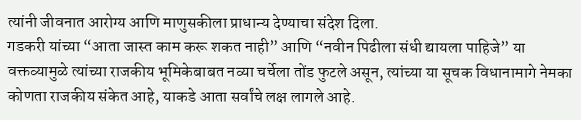त्यांनी जीवनात आरोग्य आणि माणुसकीला प्राधान्य देण्याचा संदेश दिला.
गडकरी यांच्या “आता जास्त काम करू शकत नाही” आणि “नवीन पिढीला संधी द्यायला पाहिजे” या वक्तव्यामुळे त्यांच्या राजकीय भूमिकेबाबत नव्या चर्चेला तोंड फुटले असून, त्यांच्या या सूचक विधानामागे नेमका कोणता राजकीय संकेत आहे, याकडे आता सर्वांचे लक्ष लागले आहे.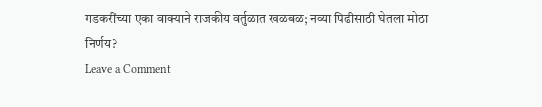गडकरींच्या एका वाक्याने राजकीय वर्तुळात खळबळ; नव्या पिढीसाठी घेतला मोठा निर्णय?
Leave a Comment